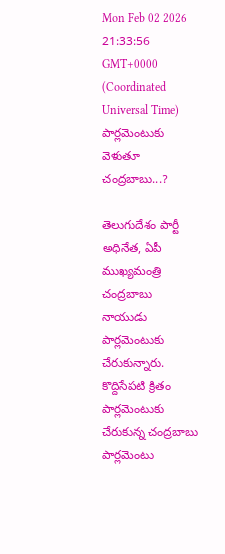Mon Feb 02 2026 21:33:56 GMT+0000 (Coordinated Universal Time)
పార్లమెంటుకు వెళుతూ చంద్రబాబు...?

తెలుగుదేశం పార్టీ అధినేత, ఏపీ ముఖ్యమంత్రి చంద్రబాబు నాయుడు పార్లమెంటుకు చేరుకున్నారు. కొద్దిసేపటి క్రితం పార్లమెంటుకు చేరుకున్న చంద్రబాబు పార్లమెంటు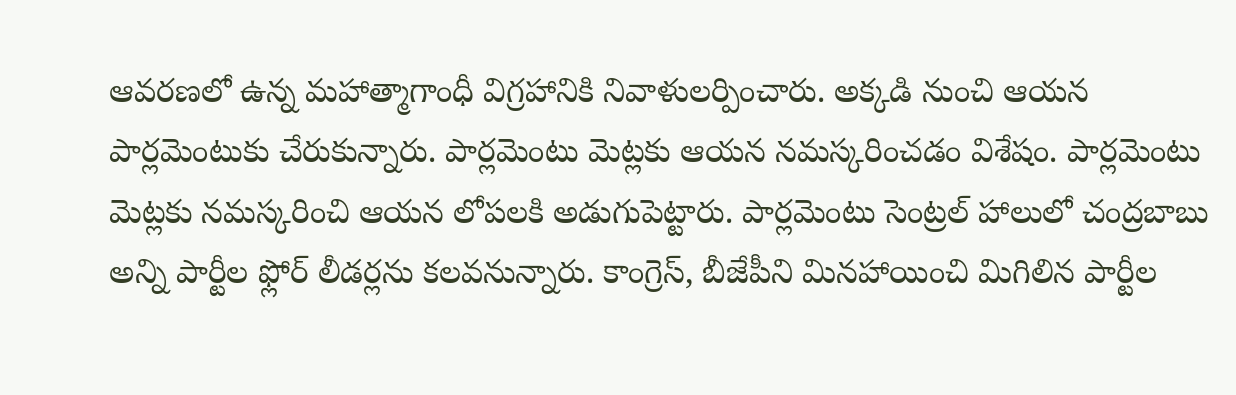ఆవరణలో ఉన్న మహాత్మాగాంధీ విగ్రహానికి నివాళులర్పించారు. అక్కడి నుంచి ఆయన పార్లమెంటుకు చేరుకున్నారు. పార్లమెంటు మెట్లకు ఆయన నమస్కరించడం విశేషం. పార్లమెంటు మెట్లకు నమస్కరించి ఆయన లోపలకి అడుగుపెట్టారు. పార్లమెంటు సెంట్రల్ హాలులో చంద్రబాబు అన్ని పార్టీల ఫ్లోర్ లీడర్లను కలవనున్నారు. కాంగ్రెస్, బీజేపీని మినహాయించి మిగిలిన పార్టీల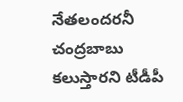నేతలందరనీ చంద్రబాబు కలుస్తారని టీడీపీ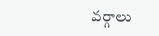వర్గాలు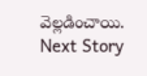వెల్లడించాయి.
Next Story